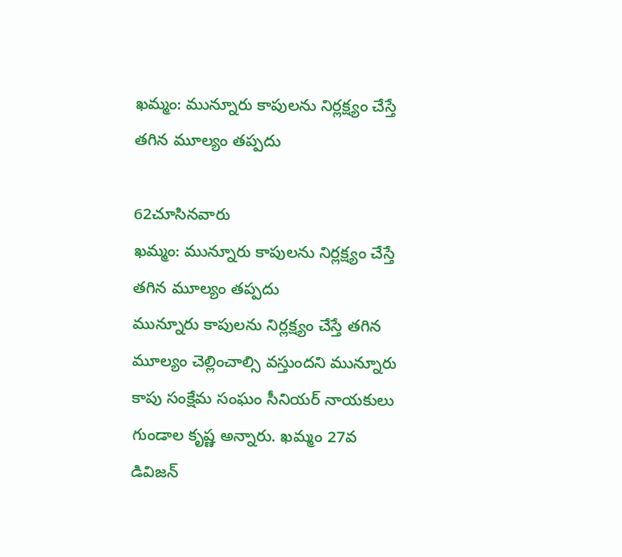ఖమ్మం: మున్నూరు కాపులను నిర్లక్ష్యం చేస్తే తగిన మూల్యం తప్పదు

62చూసినవారు
ఖమ్మం: మున్నూరు కాపులను నిర్లక్ష్యం చేస్తే తగిన మూల్యం తప్పదు
మున్నూరు కాపులను నిర్లక్ష్యం చేస్తే తగిన మూల్యం చెల్లించాల్సి వస్తుందని మున్నూరు కాపు సంక్షేమ సంఘం సీనియర్ నాయకులు గుండాల కృష్ణ అన్నారు. ఖమ్మం 27వ డివిజన్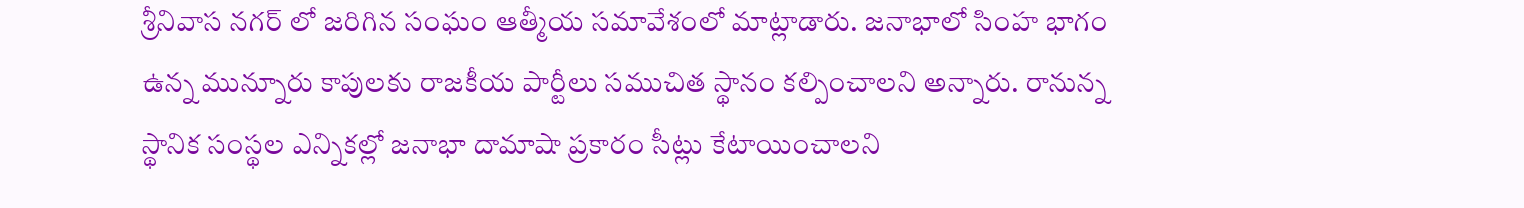శ్రీనివాస నగర్ లో జరిగిన సంఘం ఆత్మీయ సమావేశంలో మాట్లాడారు. జనాభాలో సింహ భాగం ఉన్న మున్నూరు కాపులకు రాజకీయ పార్టీలు సముచిత స్థానం కల్పించాలని అన్నారు. రానున్న స్థానిక సంస్థల ఎన్నికల్లో జనాభా దామాషా ప్రకారం సీట్లు కేటాయించాలని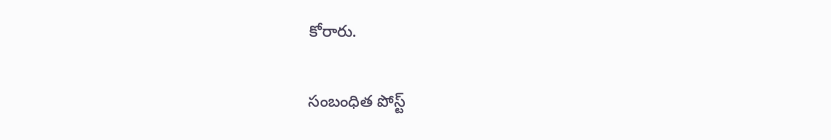కోరారు.

సంబంధిత పోస్ట్